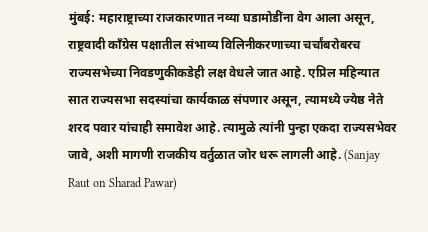मुंबई: महाराष्ट्राच्या राजकारणात नव्या घडामोडींना वेग आला असून, राष्ट्रवादी काँग्रेस पक्षातील संभाव्य विलिनीकरणाच्या चर्चांबरोबरच राज्यसभेच्या निवडणुकीकडेही लक्ष वेधले जात आहे. एप्रिल महिन्यात सात राज्यसभा सदस्यांचा कार्यकाळ संपणार असून, त्यामध्ये ज्येष्ठ नेते शरद पवार यांचाही समावेश आहे. त्यामुळे त्यांनी पुन्हा एकदा राज्यसभेवर जावे, अशी मागणी राजकीय वर्तुळात जोर धरू लागली आहे. (Sanjay Raut on Sharad Pawar)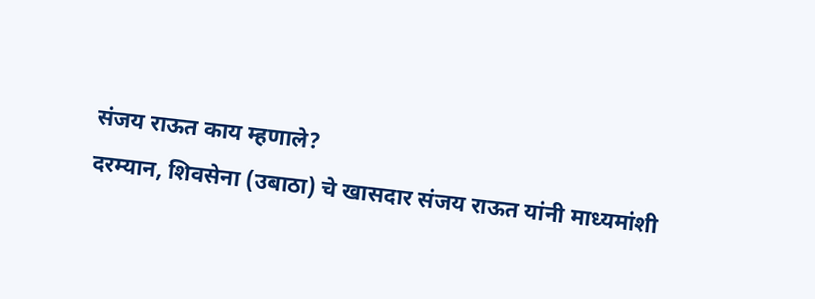संजय राऊत काय म्हणाले?
दरम्यान, शिवसेना (उबाठा) चे खासदार संजय राऊत यांनी माध्यमांशी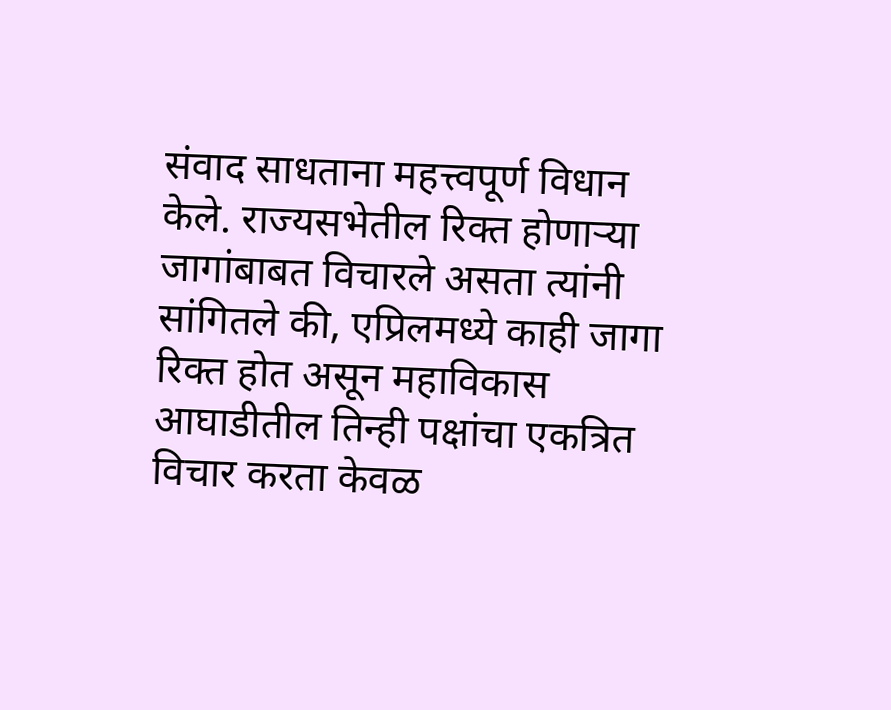संवाद साधताना महत्त्वपूर्ण विधान केले. राज्यसभेतील रिक्त होणाऱ्या जागांबाबत विचारले असता त्यांनी सांगितले की, एप्रिलमध्ये काही जागा रिक्त होत असून महाविकास आघाडीतील तिन्ही पक्षांचा एकत्रित विचार करता केवळ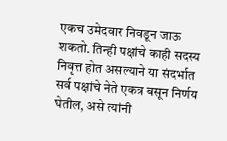एकच उमेदवार निवडून जाऊ शकतो. तिन्ही पक्षांचे काही सदस्य निवृत्त होत असल्याने या संदर्भात सर्व पक्षांचे नेते एकत्र बसून निर्णय घेतील, असे त्यांनी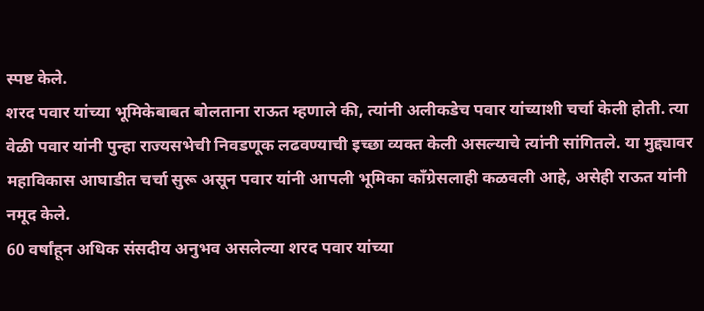स्पष्ट केले.
शरद पवार यांच्या भूमिकेबाबत बोलताना राऊत म्हणाले की, त्यांनी अलीकडेच पवार यांच्याशी चर्चा केली होती. त्या वेळी पवार यांनी पुन्हा राज्यसभेची निवडणूक लढवण्याची इच्छा व्यक्त केली असल्याचे त्यांनी सांगितले. या मुद्द्यावर महाविकास आघाडीत चर्चा सुरू असून पवार यांनी आपली भूमिका काँग्रेसलाही कळवली आहे, असेही राऊत यांनी नमूद केले.
60 वर्षांहून अधिक संसदीय अनुभव असलेल्या शरद पवार यांच्या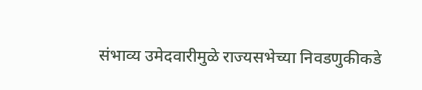संभाव्य उमेदवारीमुळे राज्यसभेच्या निवडणुकीकडे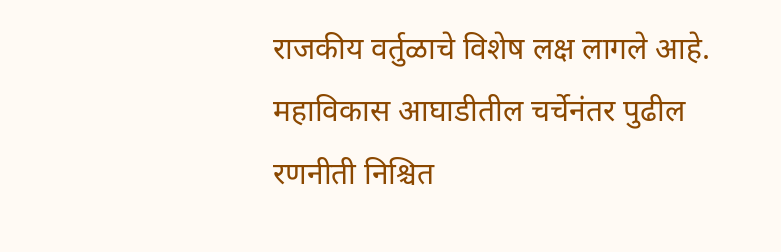राजकीय वर्तुळाचे विशेष लक्ष लागले आहे. महाविकास आघाडीतील चर्चेनंतर पुढील रणनीती निश्चित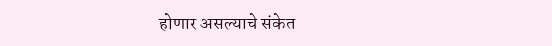होणार असल्याचे संकेत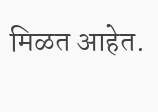मिळत आहेत.